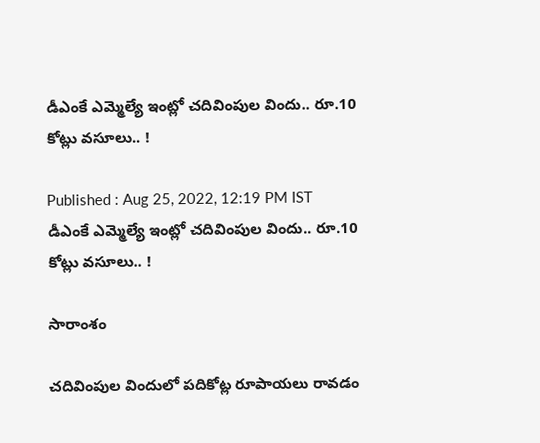డీఎంకే ఎమ్మెల్యే ఇంట్లో చదివింపుల విందు.. రూ.10 కోట్లు వసూలు.. !

Published : Aug 25, 2022, 12:19 PM IST
డీఎంకే ఎమ్మెల్యే ఇంట్లో చదివింపుల విందు.. రూ.10 కోట్లు వసూలు.. !

సారాంశం

చదివింపుల విందులో పదికోట్ల రూపాయలు రావడం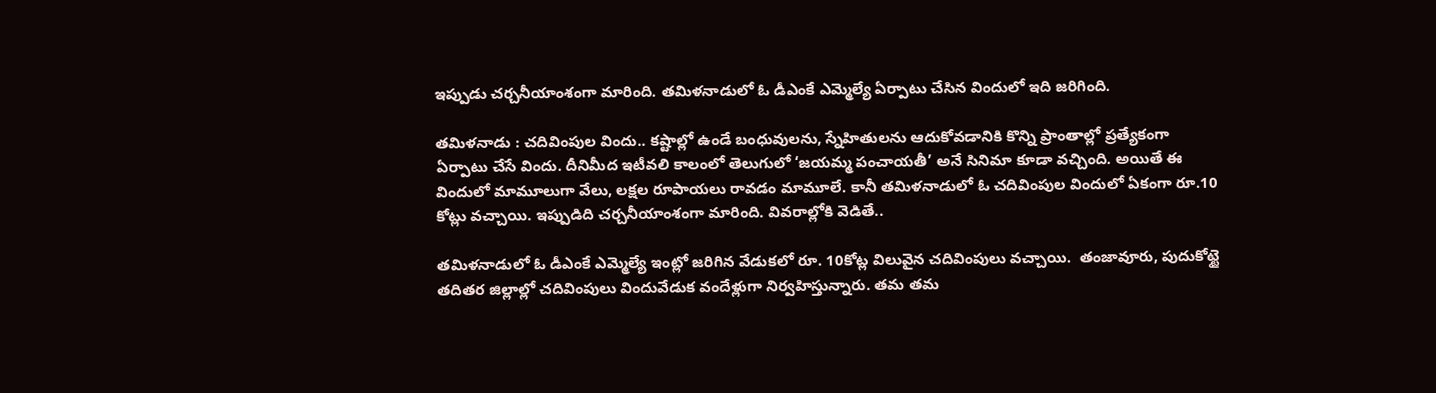ఇప్పుడు చర్చనీయాంశంగా మారింది. తమిళనాడులో ఓ డీఎంకే ఎమ్మెల్యే ఏర్పాటు చేసిన విందులో ఇది జరిగింది.

తమిళనాడు : చదివింపుల విందు.. కష్టాల్లో ఉండే బంధువులను, స్నేహితులను ఆదుకోవడానికి కొన్ని ప్రాంతాల్లో ప్రత్యేకంగా ఏర్పాటు చేసే విందు. దీనిమీద ఇటీవలి కాలంలో తెలుగులో ‘జయమ్మ పంచాయతీ’ అనే సినిమా కూడా వచ్చింది. అయితే ఈ విందులో మామూలుగా వేలు, లక్షల రూపాయలు రావడం మామూలే. కానీ తమిళనాడులో ఓ చదివింపుల విందులో ఏకంగా రూ.10 కోట్లు వచ్చాయి. ఇప్పుడిది చర్చనీయాంశంగా మారింది. వివరాల్లోకి వెడితే..

తమిళనాడులో ఓ డీఎంకే ఎమ్మెల్యే ఇంట్లో జరిగిన వేడుకలో రూ. 10కోట్ల విలువైన చదివింపులు వచ్చాయి.  తంజావూరు, పుదుకోట్టై తదితర జిల్లాల్లో చదివింపులు విందువేడుక వందేళ్లుగా నిర్వహిస్తున్నారు. తమ తమ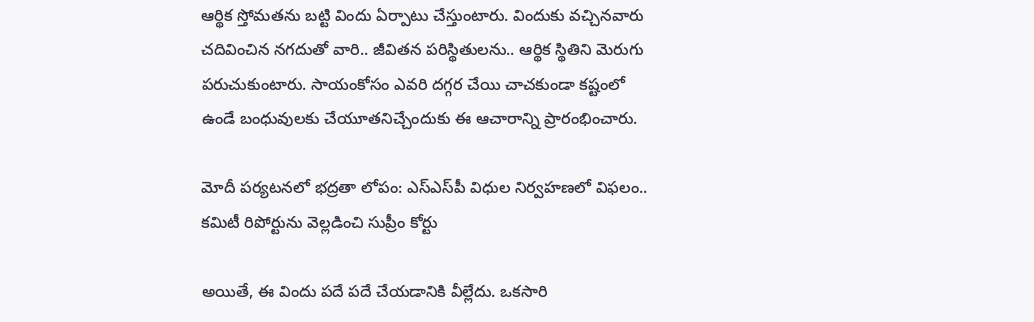ఆర్థిక స్తోమతను బట్టి విందు ఏర్పాటు చేస్తుంటారు. విందుకు వచ్చినవారు చదివించిన నగదుతో వారి.. జీవితన పరిస్థితులను.. ఆర్థిక స్థితిని మెరుగు పరుచుకుంటారు. సాయంకోసం ఎవరి దగ్గర చేయి చాచకుండా కష్టంలో ఉండే బంధువులకు చేయూతనిచ్చేందుకు ఈ ఆచారాన్ని ప్రారంభించారు.

మోదీ పర్యటనలో భద్రతా లోపం: ఎస్‌ఎస్‌పీ విధుల నిర్వహణలో విఫలం.. కమిటీ రిపోర్టును వెల్లడించి సుప్రీం కోర్టు

అయితే, ఈ విందు పదే పదే చేయడానికి వీల్లేదు. ఒకసారి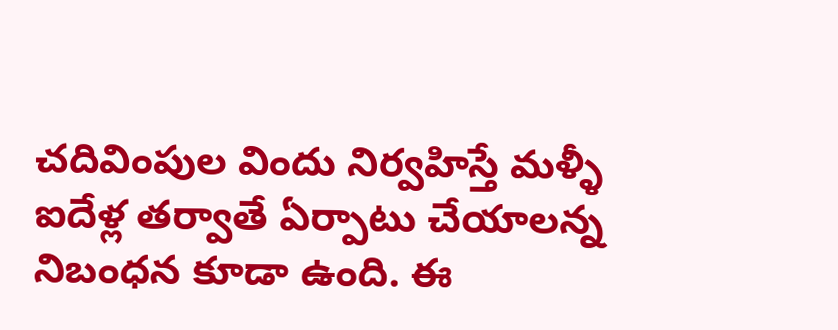చదివింపుల విందు నిర్వహిస్తే మళ్ళీ ఐదేళ్ల తర్వాతే ఏర్పాటు చేయాలన్న నిబంధన కూడా ఉంది. ఈ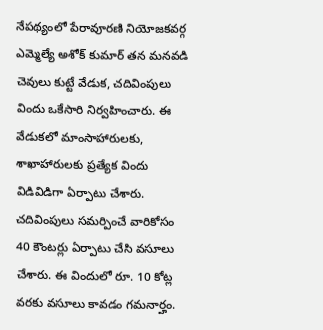నేపథ్యంలో పేరావూరణి నియోజకవర్గ ఎమ్మెల్యే అశోక్ కుమార్ తన మనవడి చెవులు కుట్టే వేడుక, చదివింపులు విందు ఒకేసారి నిర్వహించారు. ఈ వేడుకలో మాంసాహారులకు, శాఖాహారులకు ప్రత్యేక విందు విడివిడిగా ఏర్పాటు చేశారు. చదివింపులు సమర్పించే వారికోసం 40 కౌంటర్లు ఏర్పాటు చేసి వసూలు చేశారు. ఈ విందులో రూ. 10 కోట్ల వరకు వసూలు కావడం గమనార్హం.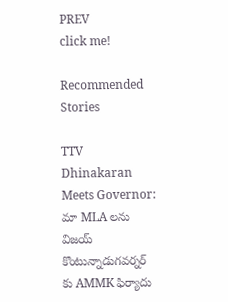PREV
click me!

Recommended Stories

TTV Dhinakaran Meets Governor: మా MLA లను విజయ్ కొంటున్నాడుగవర్నర్ కు AMMK ఫిర్యాదు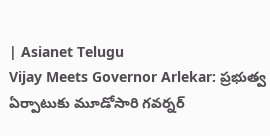| Asianet Telugu
Vijay Meets Governor Arlekar: ప్రభుత్వ ఏర్పాటుకు మూడోసారి గవర్నర్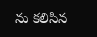ను కలిసిన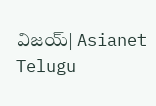విజయ్| Asianet Telugu